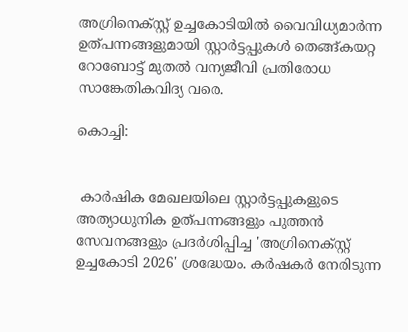അഗ്രിനെക്സ്റ്റ് ഉച്ചകോടിയില്‍ വൈവിധ്യമാര്‍ന്ന ഉത്പന്നങ്ങളുമായി സ്റ്റാര്‍ട്ടപ്പുകള്‍ തെങ്ങ്കയറ്റ റോബോട്ട് മുതല്‍ വന്യജീവി പ്രതിരോധ സാങ്കേതികവിദ്യ വരെ.

കൊച്ചി:


 കാര്‍ഷിക മേഖലയിലെ സ്റ്റാര്‍ട്ടപ്പുകളുടെ അത്യാധുനിക ഉത്പന്നങ്ങളും പുത്തന്‍ സേവനങ്ങളും പ്രദര്‍ശിപ്പിച്ച 'അഗ്രിനെക്സ്റ്റ് ഉച്ചകോടി 2026' ശ്രദ്ധേയം. കര്‍ഷകര്‍ നേരിടുന്ന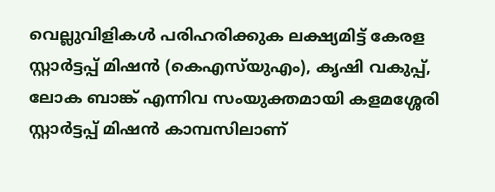വെല്ലുവിളികള്‍ പരിഹരിക്കുക ലക്ഷ്യമിട്ട് കേരള സ്റ്റാര്‍ട്ടപ്പ് മിഷന്‍ (കെഎസ്‌യുഎം), കൃഷി വകുപ്പ്, ലോക ബാങ്ക് എന്നിവ സംയുക്തമായി കളമശ്ശേരി സ്റ്റാര്‍ട്ടപ്പ് മിഷന്‍ കാമ്പസിലാണ്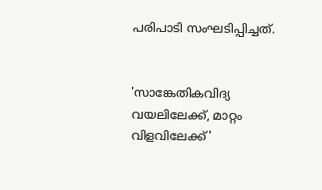പരിപാടി സംഘടിപ്പിച്ചത്.


'സാങ്കേതികവിദ്യ വയലിലേക്ക്, മാറ്റം വിളവിലേക്ക്'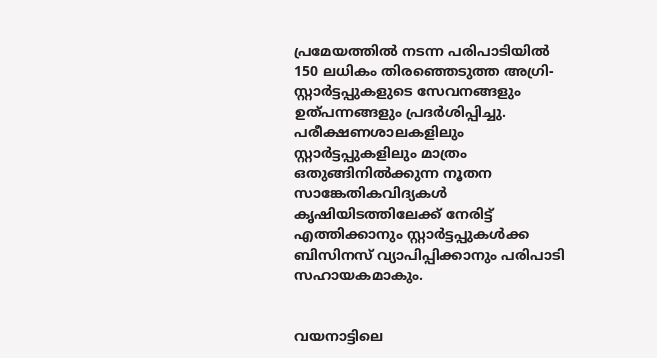പ്രമേയത്തില്‍ നടന്ന പരിപാടിയില്‍ 150 ലധികം തിരഞ്ഞെടുത്ത അഗ്രി-സ്റ്റാര്‍ട്ടപ്പുകളുടെ സേവനങ്ങളും ഉത്പന്നങ്ങളും പ്രദര്‍ശിപ്പിച്ചു. പരീക്ഷണശാലകളിലും സ്റ്റാര്‍ട്ടപ്പുകളിലും മാത്രം ഒതുങ്ങിനില്‍ക്കുന്ന നൂതന സാങ്കേതികവിദ്യകള്‍ കൃഷിയിടത്തിലേക്ക് നേരിട്ട് എത്തിക്കാനും സ്റ്റാര്‍ട്ടപ്പുകള്‍ക്ക ബിസിനസ് വ്യാപിപ്പിക്കാനും പരിപാടി സഹായകമാകും.


വയനാട്ടിലെ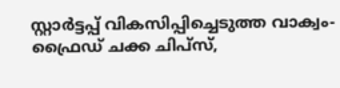സ്റ്റാര്‍ട്ടപ്പ് വികസിപ്പിച്ചെടുത്ത വാക്വം-ഫ്രൈഡ് ചക്ക ചിപ്‌സ്,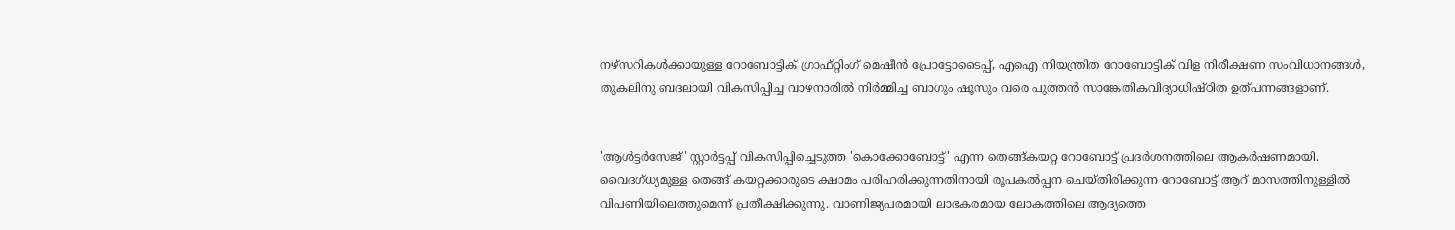നഴ്‌സറികള്‍ക്കായുള്ള റോബോട്ടിക് ഗ്രാഫ്റ്റിംഗ് മെഷീന്‍ പ്രോട്ടോടൈപ്പ്, എഐ നിയന്ത്രിത റോബോട്ടിക് വിള നിരീക്ഷണ സംവിധാനങ്ങള്‍, തുകലിനു ബദലായി വികസിപ്പിച്ച വാഴനാരില്‍ നിര്‍മ്മിച്ച ബാഗും ഷൂസും വരെ പുത്തന്‍ സാങ്കേതികവിദ്യാധിഷ്ഠിത ഉത്പന്നങ്ങളാണ്.


'ആള്‍ട്ടര്‍സേജ്' സ്റ്റാര്‍ട്ടപ്പ് വികസിപ്പിച്ചെടുത്ത 'കൊക്കോബോട്ട്' എന്ന തെങ്ങ്കയറ്റ റോബോട്ട് പ്രദര്‍ശനത്തിലെ ആകര്‍ഷണമായി. വൈദഗ്ധ്യമുള്ള തെങ്ങ് കയറ്റക്കാരുടെ ക്ഷാമം പരിഹരിക്കുന്നതിനായി രൂപകല്‍പ്പന ചെയ്തിരിക്കുന്ന റോബോട്ട് ആറ് മാസത്തിനുള്ളില്‍ വിപണിയിലെത്തുമെന്ന് പ്രതീക്ഷിക്കുന്നു. വാണിജ്യപരമായി ലാഭകരമായ ലോകത്തിലെ ആദ്യത്തെ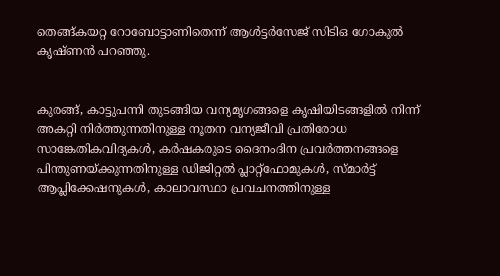തെങ്ങ്കയറ്റ റോബോട്ടാണിതെന്ന് ആള്‍ട്ടര്‍സേജ് സിടിഒ ഗോകുല്‍ കൃഷ്ണന്‍ പറഞ്ഞു.


കുരങ്ങ്, കാട്ടുപന്നി തുടങ്ങിയ വന്യമൃഗങ്ങളെ കൃഷിയിടങ്ങളില്‍ നിന്ന് അകറ്റി നിര്‍ത്തുന്നതിനുള്ള നൂതന വന്യജീവി പ്രതിരോധ സാങ്കേതികവിദ്യകള്‍, കര്‍ഷകരുടെ ദൈനംദിന പ്രവര്‍ത്തനങ്ങളെ പിന്തുണയ്ക്കുന്നതിനുള്ള ഡിജിറ്റല്‍ പ്ലാറ്റ്ഫോമുകള്‍, സ്മാര്‍ട്ട് ആപ്ലിക്കേഷനുകള്‍, കാലാവസ്ഥാ പ്രവചനത്തിനുള്ള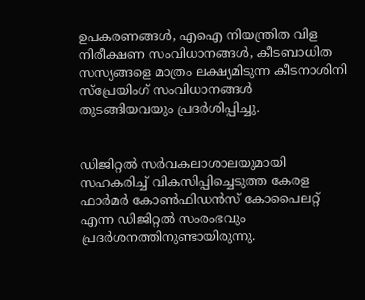ഉപകരണങ്ങള്‍, എഐ നിയന്ത്രിത വിള നിരീക്ഷണ സംവിധാനങ്ങള്‍, കീടബാധിത സസ്യങ്ങളെ മാത്രം ലക്ഷ്യമിടുന്ന കീടനാശിനി സ്‌പ്രേയിംഗ് സംവിധാനങ്ങള്‍ തുടങ്ങിയവയും പ്രദര്‍ശിപ്പിച്ചു.


ഡിജിറ്റല്‍ സര്‍വകലാശാലയുമായി സഹകരിച്ച് വികസിപ്പിച്ചെടുത്ത കേരള ഫാര്‍മര്‍ കോണ്‍ഫിഡന്‍സ് കോപൈലറ്റ് എന്ന ഡിജിറ്റല്‍ സംരംഭവും പ്രദര്‍ശനത്തിനുണ്ടായിരുന്നു.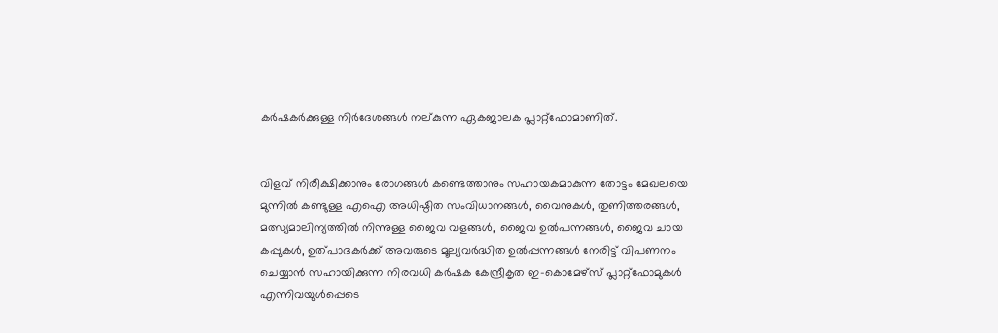കര്‍ഷകര്‍ക്കുള്ള നിര്‍ദേശങ്ങള്‍ നല്കുന്ന ഏകജാലക പ്ലാറ്റ്ഫോമാണിത്.


വിളവ് നിരീക്ഷിക്കാനും രോഗങ്ങള്‍ കണ്ടെത്താനും സഹായകമാകുന്ന തോട്ടം മേഖലയെ മുന്നില്‍ കണ്ടുള്ള എഐ അധിഷ്ഠിത സംവിധാനങ്ങള്‍, വൈനുകള്‍, തുണിത്തരങ്ങള്‍, മത്സ്യമാലിന്യത്തില്‍ നിന്നുള്ള ജൈവ വളങ്ങള്‍, ജൈവ ഉല്‍പന്നങ്ങള്‍, ജൈവ ചായ കപ്പുകള്‍, ഉത്പാദകര്‍ക്ക് അവരുടെ മൂല്യവര്‍ദ്ധിത ഉല്‍പ്പന്നങ്ങള്‍ നേരിട്ട് വിപണനം ചെയ്യാന്‍ സഹായിക്കുന്ന നിരവധി കര്‍ഷക കേന്ദ്രീകൃത ഇ-കൊമേഴ്സ് പ്ലാറ്റ്ഫോമുകള്‍ എന്നിവയുള്‍പ്പെടെ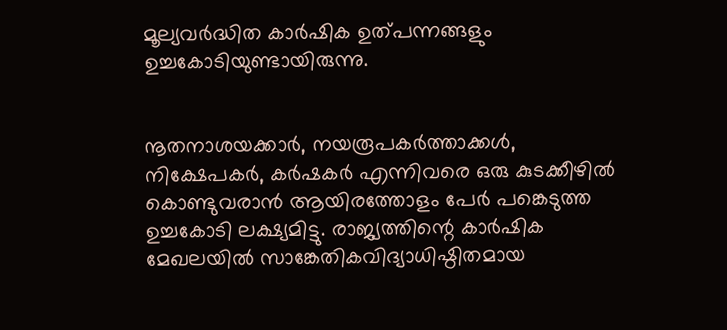മൂല്യവര്‍ദ്ധിത കാര്‍ഷിക ഉത്പന്നങ്ങളും ഉച്ചകോടിയുണ്ടായിരുന്നു.


നൂതനാശയക്കാര്‍, നയരൂപകര്‍ത്താക്കള്‍, നിക്ഷേപകര്‍, കര്‍ഷകര്‍ എന്നിവരെ ഒരു കുടക്കീഴില്‍ കൊണ്ടുവരാന്‍ ആയിരത്തോളം പേര്‍ പങ്കെടുത്ത ഉച്ചകോടി ലക്ഷ്യമിട്ടു. രാജ്യത്തിന്റെ കാര്‍ഷിക മേഖലയില്‍ സാങ്കേതികവിദ്യാധിഷ്ഠിതമായ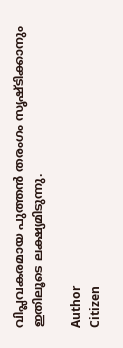വിപ്ലവകരമായ പുത്തന്‍ തരംഗം സൃഷ്ടിക്കാനും ഇതിലൂടെ ലക്ഷ്യമിടുന്നു.

Author
Citizen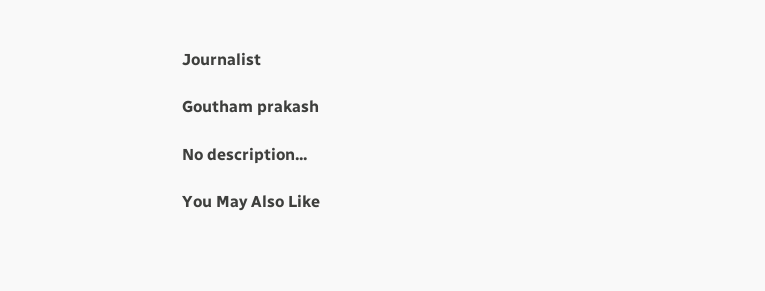Journalist

Goutham prakash

No description...

You May Also Like